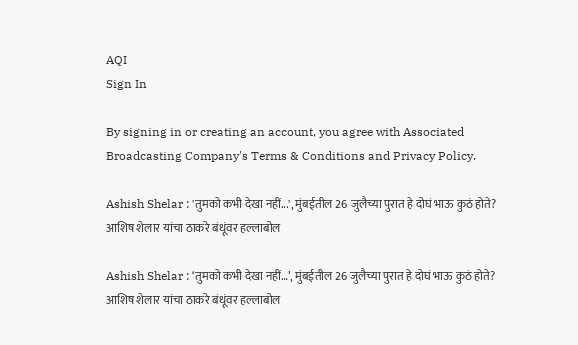AQI
Sign In

By signing in or creating an account, you agree with Associated Broadcasting Company's Terms & Conditions and Privacy Policy.

Ashish Shelar : 'तुमको कभी देखा नहीं...', मुंबईतील 26 जुलैच्या पुरात हे दोघं भाऊ कुठं होते? आशिष शेलार यांचा ठाकरे बंधूंवर हल्लाबोल

Ashish Shelar : ‘तुमको कभी देखा नहीं…’, मुंबईतील 26 जुलैच्या पुरात हे दोघं भाऊ कुठं होते? आशिष शेलार यांचा ठाकरे बंधूंवर हल्लाबोल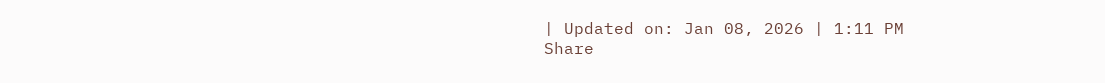| Updated on: Jan 08, 2026 | 1:11 PM
Share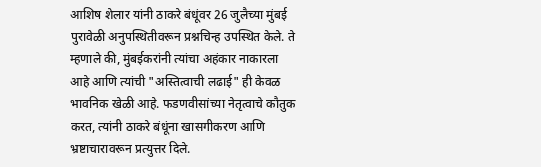आशिष शेलार यांनी ठाकरे बंधूंवर 26 जुलैच्या मुंबई पुरावेळी अनुपस्थितीवरून प्रश्नचिन्ह उपस्थित केले. ते म्हणाले की, मुंबईकरांनी त्यांचा अहंकार नाकारला आहे आणि त्यांची "अस्तित्वाची लढाई" ही केवळ भावनिक खेळी आहे. फडणवीसांच्या नेतृत्वाचे कौतुक करत, त्यांनी ठाकरे बंधूंना खासगीकरण आणि भ्रष्टाचारावरून प्रत्युत्तर दिले.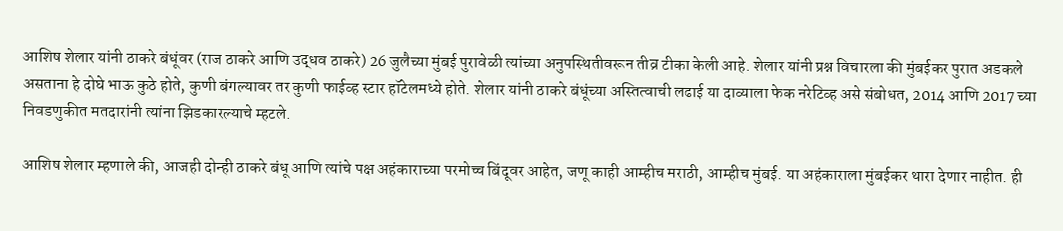आशिष शेलार यांनी ठाकरे बंधूंवर (राज ठाकरे आणि उद्धव ठाकरे) 26 जुलैच्या मुंबई पुरावेळी त्यांच्या अनुपस्थितीवरून तीव्र टीका केली आहे. शेलार यांनी प्रश्न विचारला की मुंबईकर पुरात अडकले असताना हे दोघे भाऊ कुठे होते, कुणी बंगल्यावर तर कुणी फाईव्ह स्टार हॉटेलमध्ये होते. शेलार यांनी ठाकरे बंधूंच्या अस्तित्वाची लढाई या दाव्याला फेक नरेटिव्ह असे संबोधत, 2014 आणि 2017 च्या निवडणुकीत मतदारांनी त्यांना झिडकारल्याचे म्हटले.

आशिष शेलार म्हणाले की, आजही दोन्ही ठाकरे बंधू आणि त्यांचे पक्ष अहंकाराच्या परमोच्च बिंदूवर आहेत, जणू काही आम्हीच मराठी, आम्हीच मुंबई. या अहंकाराला मुंबईकर थारा देणार नाहीत. ही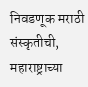निवडणूक मराठी संस्कृतीची, महाराष्ट्राच्या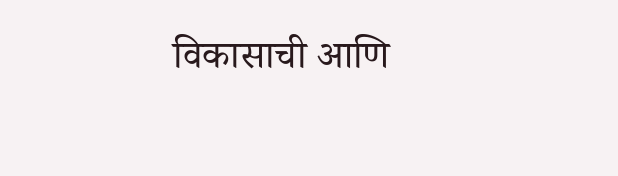विकासाची आणि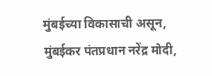मुंबईच्या विकासाची असून, मुंबईकर पंतप्रधान नरेंद्र मोदी,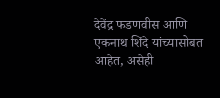देवेंद्र फडणवीस आणि एकनाथ शिंदे यांच्यासोबत आहेत, असेही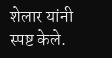शेलार यांनी स्पष्ट केले.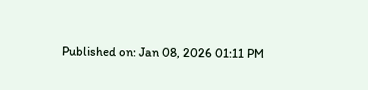Published on: Jan 08, 2026 01:11 PM